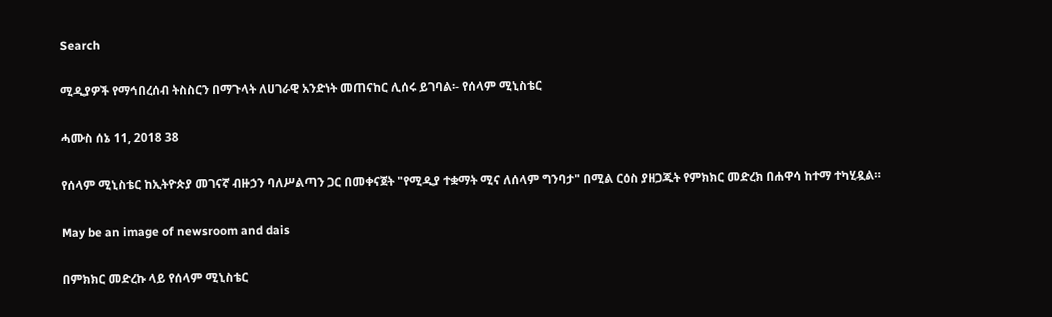Search

ሚዲያዎች የማኅበረሰብ ትስስርን በማጉላት ለሀገራዊ አንድነት መጠናከር ሊሰሩ ይገባል፡- የሰላም ሚኒስቴር

ሓሙስ ሰኔ 11, 2018 38

የሰላም ሚኒስቴር ከኢትዮጵያ መገናኛ ብዙኃን ባለሥልጣን ጋር በመቀናጀት "የሚዲያ ተቋማት ሚና ለሰላም ግንባታ" በሚል ርዕስ ያዘጋጁት የምክክር መድረክ በሐዋሳ ከተማ ተካሂዷል።

May be an image of newsroom and dais

በምክክር መድረኩ ላይ የሰላም ሚኒስቴር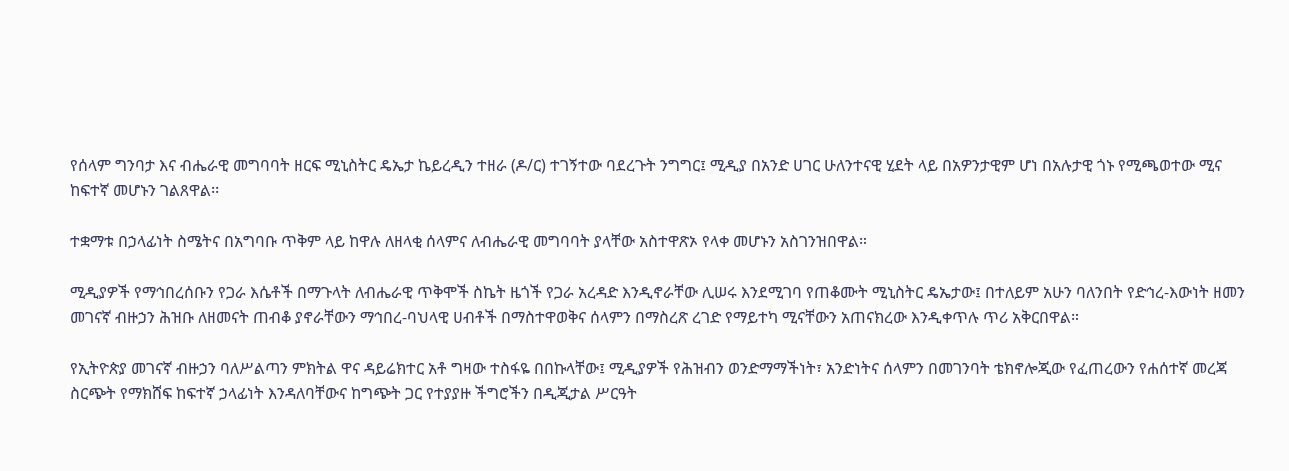የሰላም ግንባታ እና ብሔራዊ መግባባት ዘርፍ ሚኒስትር ዴኤታ ኬይረዲን ተዘራ (ዶ/ር) ተገኝተው ባደረጉት ንግግር፤ ሚዲያ በአንድ ሀገር ሁለንተናዊ ሂደት ላይ በአዎንታዊም ሆነ በአሉታዊ ጎኑ የሚጫወተው ሚና ከፍተኛ መሆኑን ገልጸዋል፡፡

ተቋማቱ በኃላፊነት ስሜትና በአግባቡ ጥቅም ላይ ከዋሉ ለዘላቂ ሰላምና ለብሔራዊ መግባባት ያላቸው አስተዋጽኦ የላቀ መሆኑን አስገንዝበዋል።

ሚዲያዎች የማኅበረሰቡን የጋራ እሴቶች በማጉላት ለብሔራዊ ጥቅሞች ስኬት ዜጎች የጋራ አረዳድ እንዲኖራቸው ሊሠሩ እንደሚገባ የጠቆሙት ሚኒስትር ዴኤታው፤ በተለይም አሁን ባለንበት የድኅረ-እውነት ዘመን መገናኛ ብዙኃን ሕዝቡ ለዘመናት ጠብቆ ያኖራቸውን ማኅበረ-ባህላዊ ሀብቶች በማስተዋወቅና ሰላምን በማስረጽ ረገድ የማይተካ ሚናቸውን አጠናክረው እንዲቀጥሉ ጥሪ አቅርበዋል።

የኢትዮጵያ መገናኛ ብዙኃን ባለሥልጣን ምክትል ዋና ዳይሬክተር አቶ ግዛው ተስፋዬ በበኩላቸው፤ ሚዲያዎች የሕዝብን ወንድማማችነት፣ አንድነትና ሰላምን በመገንባት ቴክኖሎጂው የፈጠረውን የሐሰተኛ መረጃ ስርጭት የማክሸፍ ከፍተኛ ኃላፊነት እንዳለባቸውና ከግጭት ጋር የተያያዙ ችግሮችን በዲጂታል ሥርዓት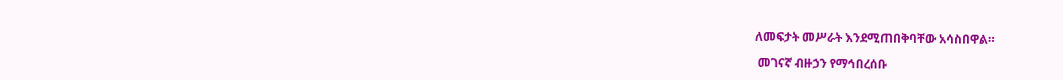ለመፍታት መሥራት እንደሚጠበቅባቸው አሳስበዋል።

 መገናኛ ብዙኃን የማኅበረሰቡ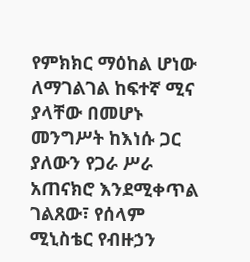የምክክር ማዕከል ሆነው ለማገልገል ከፍተኛ ሚና ያላቸው በመሆኑ መንግሥት ከእነሱ ጋር ያለውን የጋራ ሥራ አጠናክሮ እንደሚቀጥል ገልጸው፣ የሰላም ሚኒስቴር የብዙኃን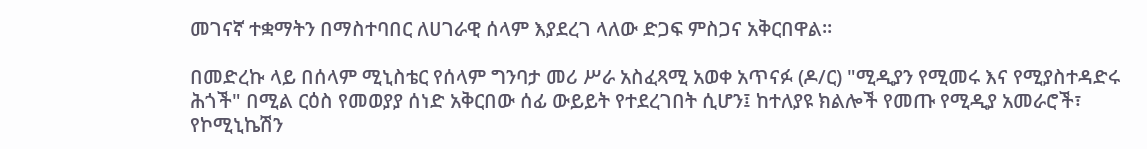መገናኛ ተቋማትን በማስተባበር ለሀገራዊ ሰላም እያደረገ ላለው ድጋፍ ምስጋና አቅርበዋል።

በመድረኩ ላይ በሰላም ሚኒስቴር የሰላም ግንባታ መሪ ሥራ አስፈጻሚ አወቀ አጥናፉ (ዶ/ር) "ሚዲያን የሚመሩ እና የሚያስተዳድሩ ሕጎች" በሚል ርዕስ የመወያያ ሰነድ አቅርበው ሰፊ ውይይት የተደረገበት ሲሆን፤ ከተለያዩ ክልሎች የመጡ የሚዲያ አመራሮች፣ የኮሚኒኬሽን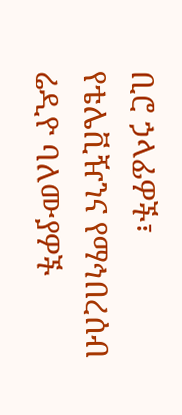ቢሮ ኃላፊዎች፣ የቴሌቪዥንና የማኅበረሰብ ሬዲዮ ባለሙያዎች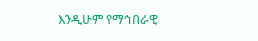እንዲሁም የማኅበራዊ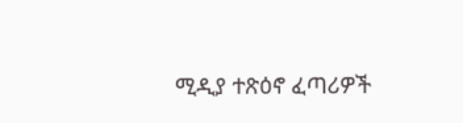ሚዲያ ተጽዕኖ ፈጣሪዎች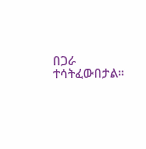በጋራ ተሳትፈውበታል።